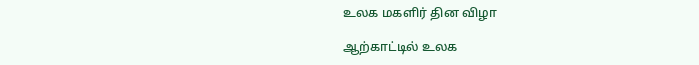உலக மகளிர் தின விழா

ஆற்காட்டில் உலக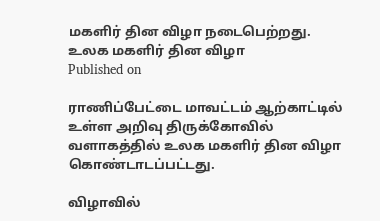மகளிர் தின விழா நடைபெற்றது.
உலக மகளிர் தின விழா
Published on

ராணிப்பேட்டை மாவட்டம் ஆற்காட்டில் உள்ள அறிவு திருக்கோவில் வளாகத்தில் உலக மகளிர் தின விழா கொண்டாடப்பட்டது.

விழாவில்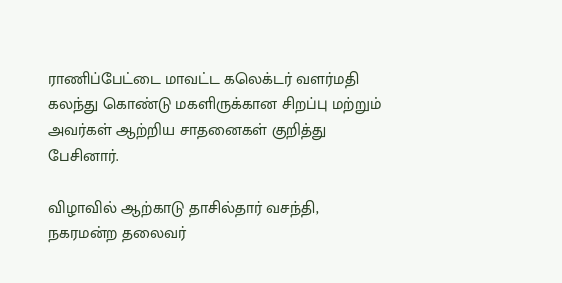ராணிப்பேட்டை மாவட்ட கலெக்டர் வளர்மதி கலந்து கொண்டு மகளிருக்கான சிறப்பு மற்றும் அவர்கள் ஆற்றிய சாதனைகள் குறித்து பேசினார்.

விழாவில் ஆற்காடு தாசில்தார் வசந்தி, நகரமன்ற தலைவர்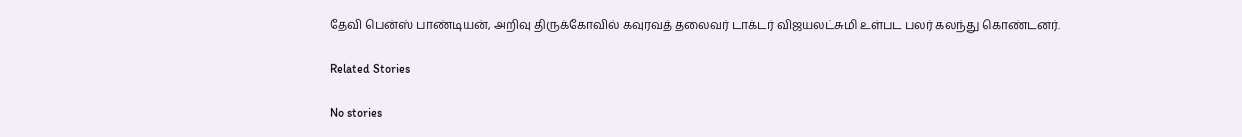தேவி பென்ஸ் பாண்டியன், அறிவு திருக்கோவில் கவுரவத் தலைவர் டாக்டர் விஜயலட்சுமி உள்பட பலர் கலந்து கொண்டனர்.

Related Stories

No stories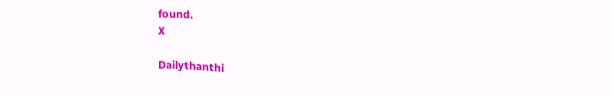found.
X

Dailythanthi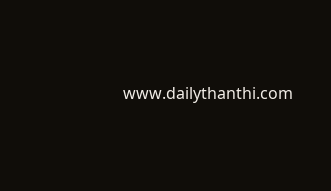www.dailythanthi.com